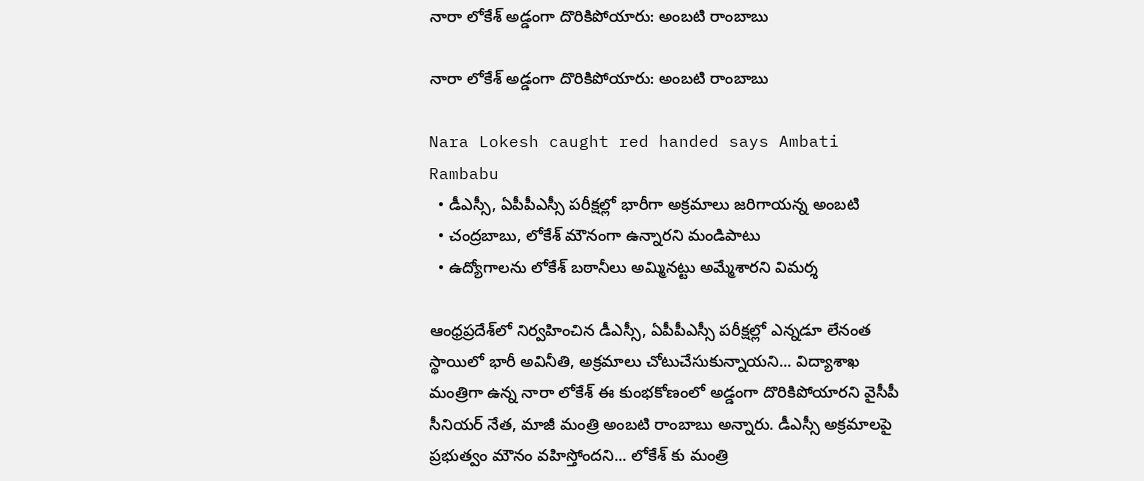నారా లోకేశ్ అడ్డంగా దొరికిపోయారు: అంబటి రాంబాబు

నారా లోకేశ్ అడ్డంగా దొరికిపోయారు: అంబటి రాంబాబు

Nara Lokesh caught red handed says Ambati Rambabu
  • డీఎస్సీ, ఏపీపీఎస్సీ పరీక్షల్లో భారీగా అక్రమాలు జరిగాయన్న అంబటి
  • చంద్రబాబు, లోకేశ్ మౌనంగా ఉన్నారని మండిపాటు
  • ఉద్యోగాలను లోకేశ్ బఠానీలు అమ్మినట్టు అమ్మేశారని విమర్శ

ఆంధ్రప్రదేశ్‌లో నిర్వహించిన డీఎస్సీ, ఏపీపీఎస్సీ పరీక్షల్లో ఎన్నడూ లేనంత స్థాయిలో భారీ అవినీతి, అక్రమాలు చోటుచేసుకున్నాయని... విద్యాశాఖ మంత్రిగా ఉన్న నారా లోకేశ్ ఈ కుంభకోణంలో అడ్డంగా దొరికిపోయారని వైసీపీ సీనియర్ నేత, మాజీ మంత్రి అంబటి రాంబాబు అన్నారు. డీఎస్సీ అక్రమాలపై ప్రభుత్వం మౌనం వహిస్తోందని... లోకేశ్ కు మంత్రి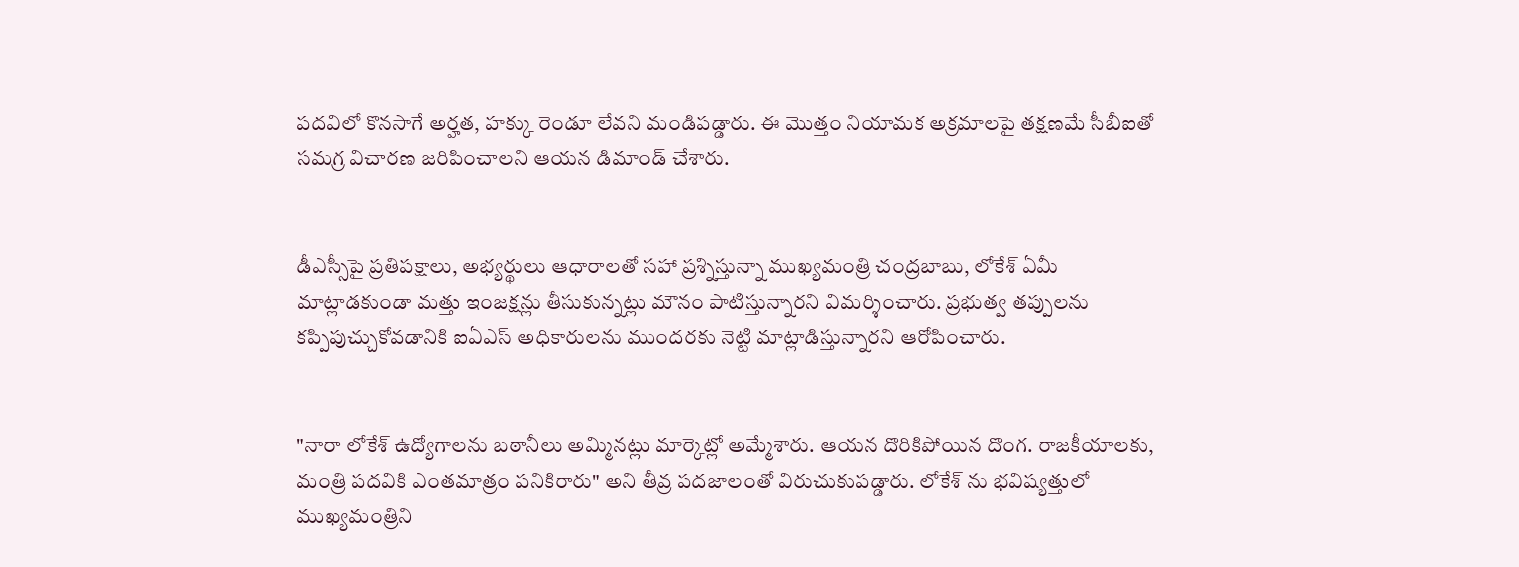పదవిలో కొనసాగే అర్హత, హక్కు రెండూ లేవని మండిపడ్డారు. ఈ మొత్తం నియామక అక్రమాలపై తక్షణమే సీబీఐతో సమగ్ర విచారణ జరిపించాలని ఆయన డిమాండ్ చేశారు.


డీఎస్సీపై ప్రతిపక్షాలు, అభ్యర్థులు ఆధారాలతో సహా ప్రశ్నిస్తున్నా ముఖ్యమంత్రి చంద్రబాబు, లోకేశ్ ఏమీ మాట్లాడకుండా మత్తు ఇంజక్షన్లు తీసుకున్నట్లు మౌనం పాటిస్తున్నారని విమర్శించారు. ప్రభుత్వ తప్పులను కప్పిపుచ్చుకోవడానికి ఐఏఎస్ అధికారులను ముందరకు నెట్టి మాట్లాడిస్తున్నారని ఆరోపించారు.


"నారా లోకేశ్ ఉద్యోగాలను బఠానీలు అమ్మినట్లు మార్కెట్లో అమ్మేశారు. ఆయన దొరికిపోయిన దొంగ. రాజకీయాలకు, మంత్రి పదవికి ఎంతమాత్రం పనికిరారు" అని తీవ్ర పదజాలంతో విరుచుకుపడ్డారు. లోకేశ్ ను భవిష్యత్తులో ముఖ్యమంత్రిని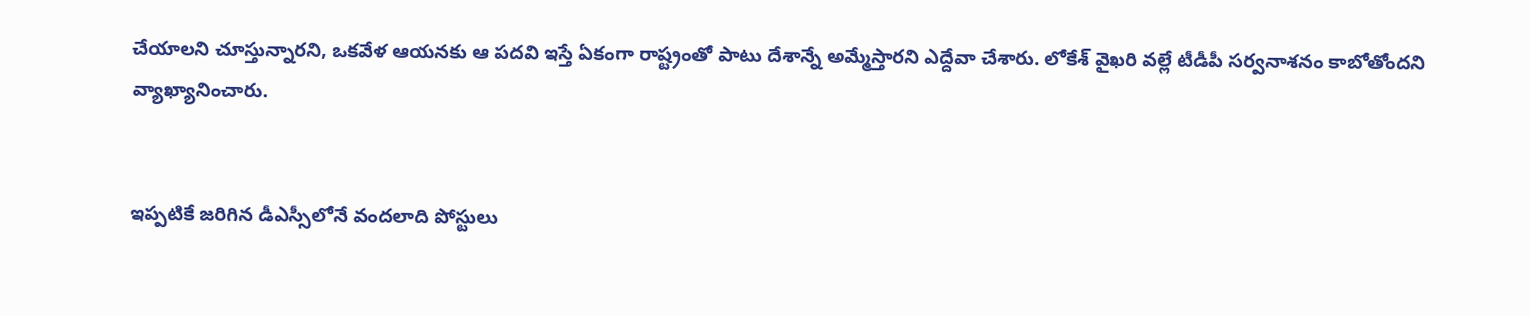చేయాలని చూస్తున్నారని, ఒకవేళ ఆయనకు ఆ పదవి ఇస్తే ఏకంగా రాష్ట్రంతో పాటు దేశాన్నే అమ్మేస్తారని ఎద్దేవా చేశారు. లోకేశ్ వైఖరి వల్లే టీడీపీ సర్వనాశనం కాబోతోందని వ్యాఖ్యానించారు.


ఇప్పటికే జరిగిన డీఎస్సీలోనే వందలాది పోస్టులు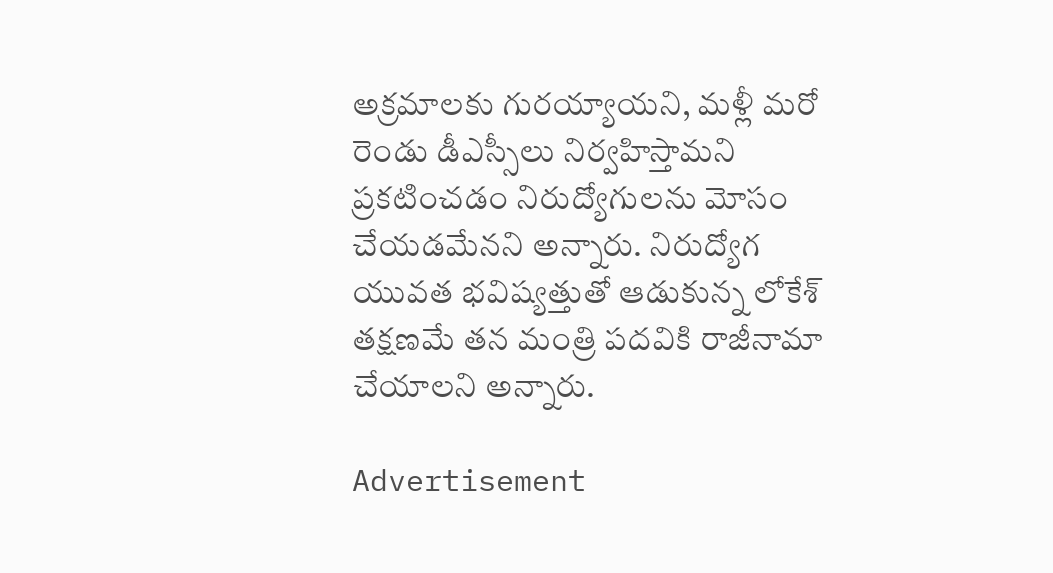అక్రమాలకు గురయ్యాయని, మళ్లీ మరో రెండు డీఎస్సీలు నిర్వహిస్తామని ప్రకటించడం నిరుద్యోగులను మోసం చేయడమేనని అన్నారు. నిరుద్యోగ యువత భవిష్యత్తుతో ఆడుకున్న లోకేశ్ తక్షణమే తన మంత్రి పదవికి రాజీనామా చేయాలని అన్నారు.

Advertisement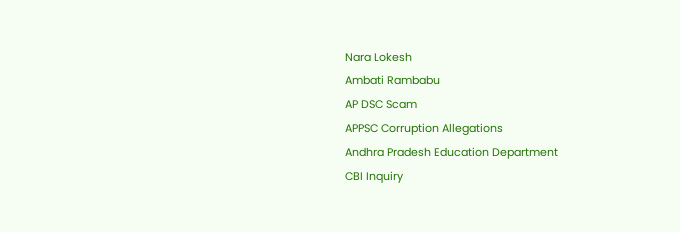Nara Lokesh
Ambati Rambabu
AP DSC Scam
APPSC Corruption Allegations
Andhra Pradesh Education Department
CBI Inquiry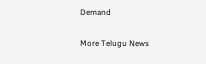Demand

More Telugu News